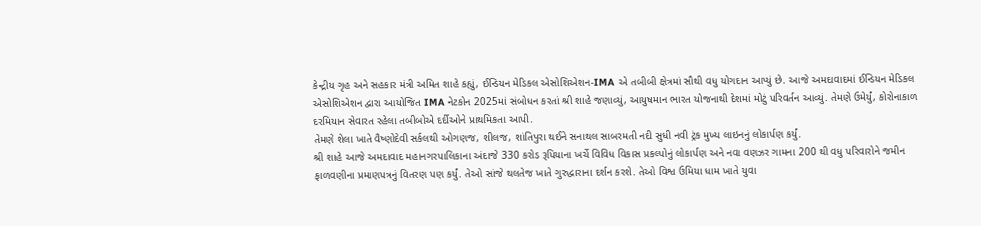કેન્દ્રીય ગૃહ અને સહકાર મંત્રી અમિત શાહે કહ્યું, ઈન્ડિયન મેડિકલ એસોશિએશન-IMA એ તબીબી ક્ષેત્રમાં સૌથી વધુ યોગદાન આપ્યું છે. આજે અમદાવાદમાં ઈન્ડિયન મેડિકલ એસોશિએશન દ્વારા આયોજિત IMA નેટકોન 2025માં સંબોધન કરતાં શ્રી શાહે જણાવ્યું, આયુષમાન ભારત યોજનાથી દેશમાં મોટું પરિવર્તન આવ્યું. તેમણે ઉમેર્યું, કોરોનાકાળ દરમિયાન સેવારત રહેલા તબીબોએ દર્દીઓને પ્રાથમિકતા આપી.
તેમણે શેલા ખાતે વૈષ્ણોદેવી સર્કલથી ઓગણજ, શીલજ, શાંતિપુરા થઈને સનાથલ સાબરમતી નદી સુધી નવી ટ્રંક મુખ્ય લાઇનનું લોકાર્પણ કર્યું.
શ્રી શાહે આજે અમદાવાદ મહાનગરપાલિકાના અંદાજે 330 કરોડ રૂપિયાના ખર્ચે વિવિધ વિકાસ પ્રકલ્પોનું લોકાર્પણ અને નવા વણઝર ગામના 200 થી વધુ પરિવારોને જમીન ફાળવણીના પ્રમાણપત્રનું વિતરણ પણ કર્યું. તેઓ સાંજે થલતેજ ખાતે ગુરુદ્વારાના દર્શન કરશે. તેઓ વિશ્વ ઉમિયા ધામ ખાતે યુવા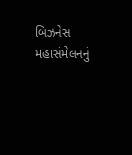બિઝનેસ મહાસંમેલનનું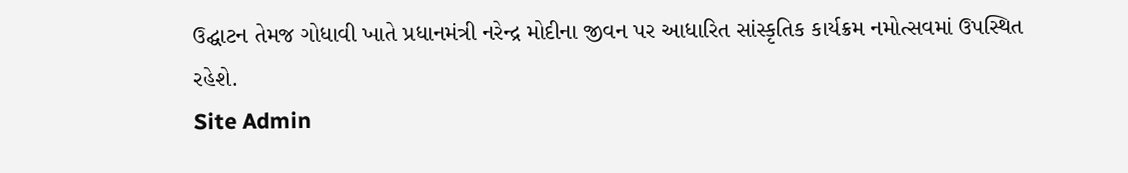ઉદ્ઘાટન તેમજ ગોધાવી ખાતે પ્રધાનમંત્રી નરેન્દ્ર મોદીના જીવન પર આધારિત સાંસ્કૃતિક કાર્યક્રમ નમોત્સવમાં ઉપસ્થિત રહેશે.
Site Admin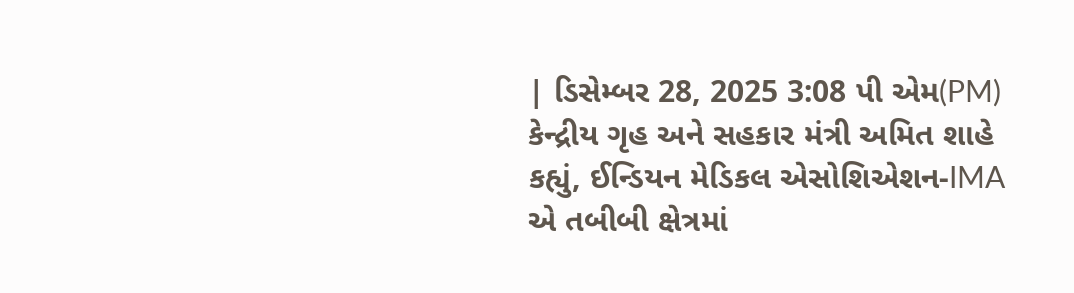| ડિસેમ્બર 28, 2025 3:08 પી એમ(PM)
કેન્દ્રીય ગૃહ અને સહકાર મંત્રી અમિત શાહે કહ્યું, ઈન્ડિયન મેડિકલ એસોશિએશન-IMA એ તબીબી ક્ષેત્રમાં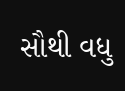સૌથી વધુ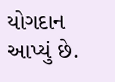યોગદાન આપ્યું છે.